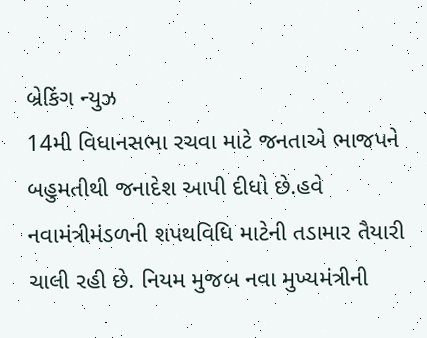બ્રેકિંગ ન્યુઝ
14મી વિધાનસભા રચવા માટે જનતાએ ભાજપને બહુમતીથી જનાદેશ આપી દીધો છે.હવે નવામંત્રીમંડળની શપથવિધિ માટેની તડામાર તૈયારી ચાલી રહી છે. નિયમ મુજબ નવા મુખ્યમંત્રીની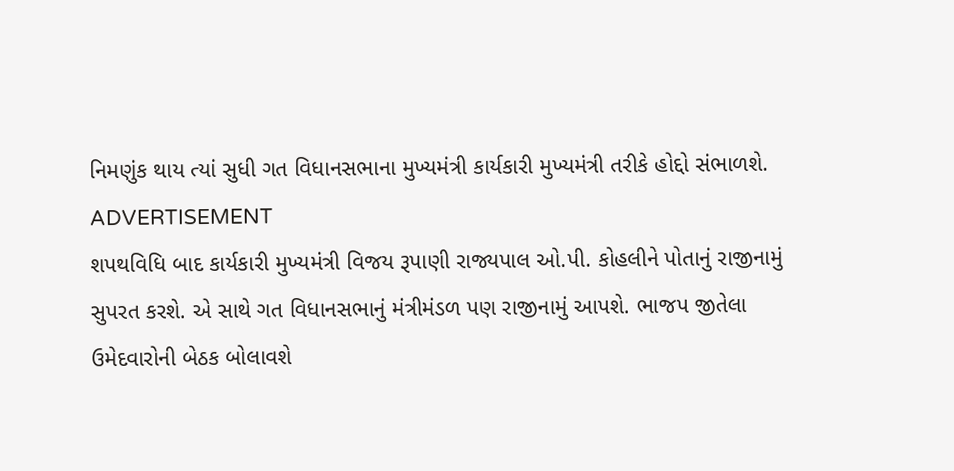નિમણુંક થાય ત્યાં સુધી ગત વિધાનસભાના મુખ્યમંત્રી કાર્યકારી મુખ્યમંત્રી તરીકે હોદ્દો સંભાળશે.
ADVERTISEMENT
શપથવિધિ બાદ કાર્યકારી મુખ્યમંત્રી વિજય રૂપાણી રાજ્યપાલ ઓ.પી. કોહલીને પોતાનું રાજીનામું સુપરત કરશે. એ સાથે ગત વિધાનસભાનું મંત્રીમંડળ પણ રાજીનામું આપશે. ભાજપ જીતેલા ઉમેદવારોની બેઠક બોલાવશે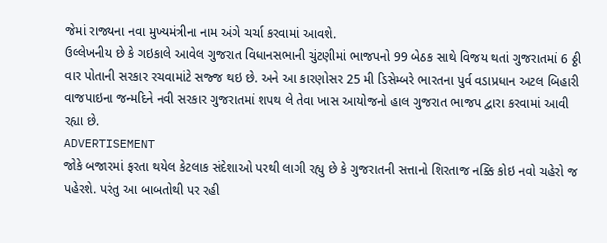જેમાં રાજ્યના નવા મુખ્યમંત્રીના નામ અંગે ચર્ચા કરવામાં આવશે.
ઉલ્લેખનીય છે કે ગઇકાલે આવેલ ગુજરાત વિધાનસભાની ચુંટણીમાં ભાજપનો 99 બેઠક સાથે વિજય થતાં ગુજરાતમાં 6 ઠ્ઠી વાર પોતાની સરકાર રચવામાંટે સજ્જ થઇ છે. અને આ કારણોસર 25 મી ડિસેમ્બરે ભારતના પુર્વ વડાપ્રધાન અટલ બિહારી વાજપાઇના જન્મદિને નવી સરકાર ગુજરાતમાં શપથ લે તેવા ખાસ આયોજનો હાલ ગુજરાત ભાજપ દ્વારા કરવામાં આવી રહ્યા છે.
ADVERTISEMENT
જોકે બજારમાં ફરતા થયેલ કેટલાક સંદેશાઓ પરથી લાગી રહ્યુ છે કે ગુજરાતની સત્તાનો શિરતાજ નક્કિ કોઇ નવો ચહેરો જ પહેરશે. પરંતુ આ બાબતોથી પર રહી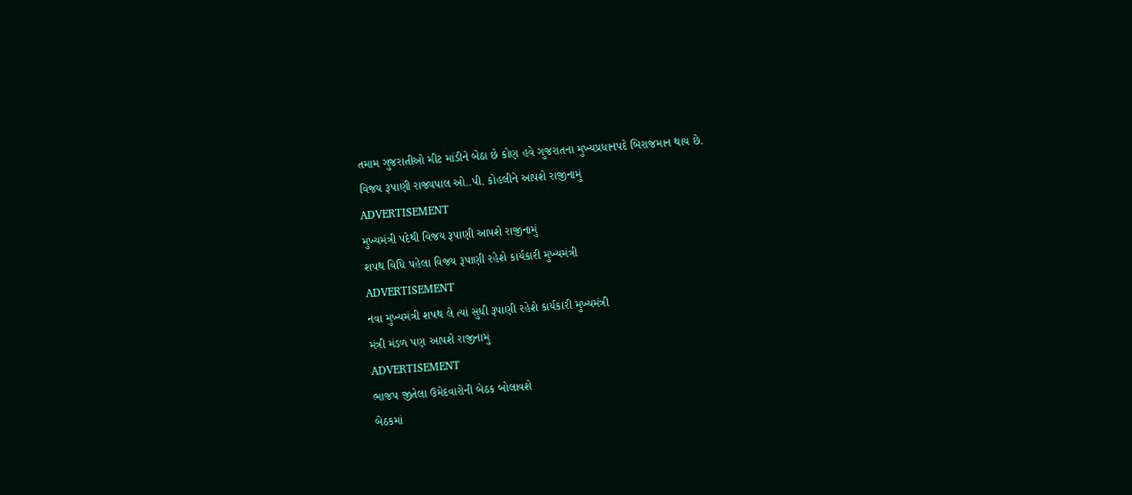તમામ ગુજરાતીઓ મીટ માંડીને બેઠા છે કોણ હવે ગુજરાતના મુખ્યપ્રધાનપદે બિરાજમાન થાય છે.
વિજય રૂપાણી રાજ્યપાલ ઓ..પી. કોહલીને આપશે રાજીનામું
ADVERTISEMENT
મુખ્યમંત્રી પદેથી વિજય રૂપાણી આપશે રાજીનામું
શપથ વિધિ પહેલા વિજય રૂપાણી રહેશે કાર્યકારી મુખ્યમંત્રી
ADVERTISEMENT
નવા મુખ્યમંત્રી શપથ લે ત્યાં સુધી રૂપાણી રહેશે કાર્યકારી મુખ્યમંત્રી
મંત્રી મંડળ પણ આપશે રાજીનામું
ADVERTISEMENT
ભાજપ જીતેલા ઉમેદવારોની બેઠક બોલાવશે
બેઠકમાં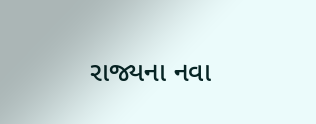રાજ્યના નવા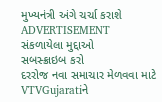મુખ્યનંત્રી અંગે ચર્ચા કરાશે
ADVERTISEMENT
સંકળાયેલા મુદ્દાઓ
સબસ્ક્રાઇબ કરો
દરરોજ નવા સમાચાર મેળવવા માટે VTVGujaratiને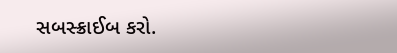સબસ્ક્રાઈબ કરો.